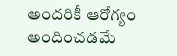అందరికీ ఆరోగ్యం అందించడమే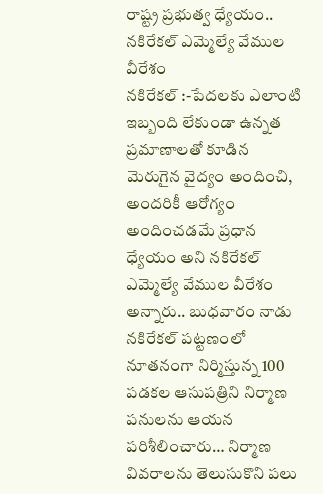రాష్ట్ర ప్రభుత్వ ధ్యేయం..
నకిరేకల్ ఎమ్మెల్యే వేముల వీరేశం
నకిరేకల్ :-పేదలకు ఎలాంటి ఇబ్బంది లేకుండా ఉన్నత ప్రమాణాలతో కూడిన మెరుగైన వైద్యం అందించి, అందరికీ ఆరోగ్యం అందించడమే ప్రధాన ధ్యేయం అని నకిరేకల్ ఎమ్మెల్యే వేముల వీరేశం అన్నారు.. బుధవారం నాడు నకిరేకల్ పట్టణంలో నూతనంగా నిర్మిస్తున్న 100 పడకల ఆసుపత్రిని నిర్మాణ పనులను ఆయన పరిశీలించారు… నిర్మాణ వివరాలను తెలుసుకొని పలు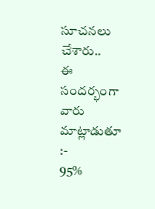సూచనలు చేశారు..
ఈ సందర్భంగా వారు మాట్లాడుతూ :-
95%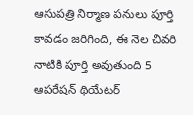ఆసుపత్రి నిర్మాణ పనులు పూర్తి కావడం జరిగింది, ఈ నెల చివరి నాటికి పూర్తి అవుతుంది 5 ఆపరేషన్ థియేటర్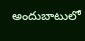అందుబాటులో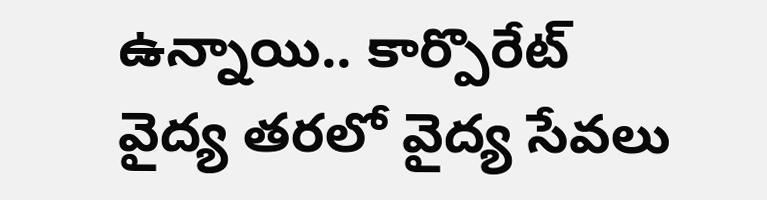ఉన్నాయి.. కార్పొరేట్ వైద్య తరలో వైద్య సేవలు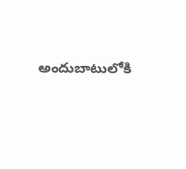అందుబాటులోకి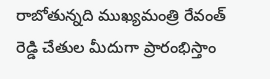రాబోతున్నది ముఖ్యమంత్రి రేవంత్ రెడ్డి చేతుల మీదుగా ప్రారంభిస్తాం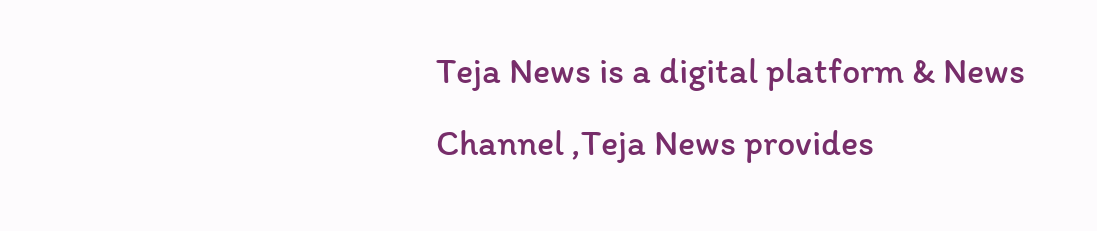Teja News is a digital platform & News Channel ,Teja News provides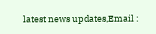latest news updates,Email :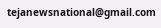tejanewsnational@gmail.com